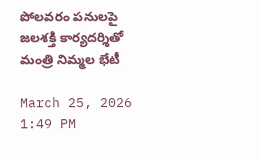పోలవరం పనులపై జలశక్తి కార్యదర్శితో మంత్రి నిమ్మల భేటీ

March 25, 2026 1:49 PM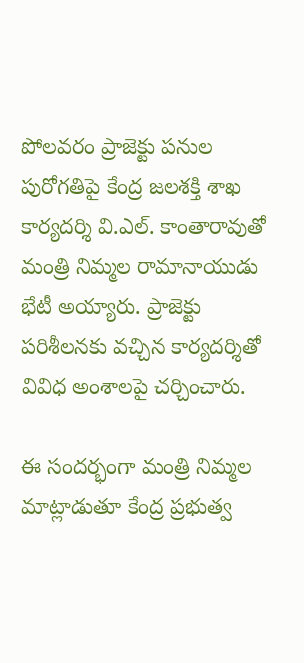పోలవరం ప్రాజెక్టు పనుల పురోగతిపై కేంద్ర జలశక్తి శాఖ కార్యదర్శి వి.ఎల్. కాంతారావుతో మంత్రి నిమ్మల రామానాయుడు భేటీ అయ్యారు. ప్రాజెక్టు పరిశీలనకు వచ్చిన కార్యదర్శితో వివిధ అంశాలపై చర్చించారు.

ఈ సందర్భంగా మంత్రి నిమ్మల మాట్లాడుతూ కేంద్ర ప్రభుత్వ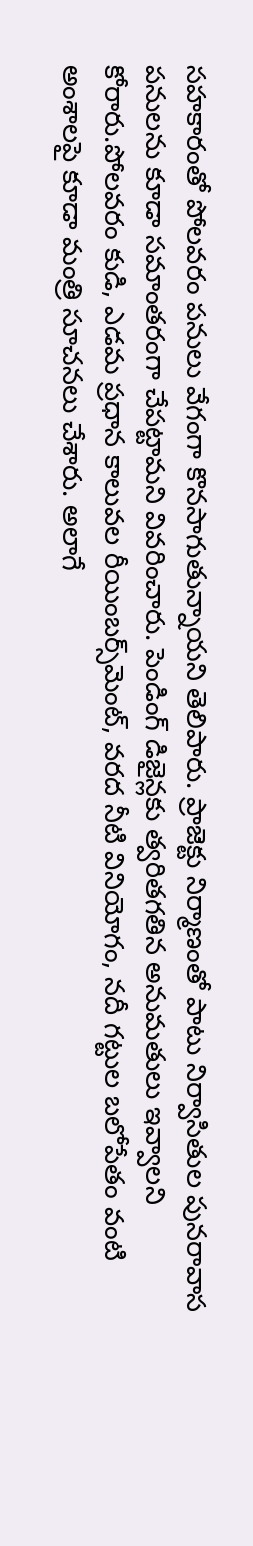సహకారంతో పోలవరం పనులు వేగంగా కొనసాగుతున్నాయని తెలిపారు. ప్రాజెక్టు నిర్మాణంతో పాటు నిర్వాసితుల పునరావాస పనులను కూడా సమాంతరంగా చేపట్టామని వివరించారు. పెండింగ్ డిజైన్లకు త్వరితగతిన అనుమతులు ఇవ్వాలని కోరారు.పోలవరం కుడి, ఎడమ ప్రధాన కాలువల రీయింబర్స్‌మెంట్, వరద నీటి వినియోగం, నదీ గట్టుల బలోపేతం వంటి అంశాలపై కూడా మంత్రి సూచనలు చేశారు. అలాగే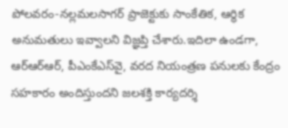పోలవరం-నల్లమలసాగర్ ప్రాజెక్టుకు సాంకేతిక, ఆర్థిక అనుమతులు ఇవ్వాలని విజ్ఞప్తి చేశారు.ఇదిలా ఉండగా, ఆర్‌ఆర్‌ఆర్, పీఎంకేఎస్‌వై, వరద నియంత్రణ పనులకు కేంద్రం సహకారం అందిస్తుందని జలశక్తి కార్యదర్శి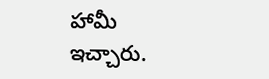హామీ ఇచ్చారు.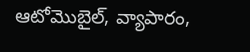ఆటోమొబైల్, వ్యాపారం,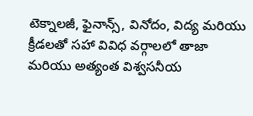టెక్నాలజీ, ఫైనాన్స్, వినోదం, విద్య మరియు క్రీడలతో సహా వివిధ వర్గాలలో తాజా మరియు అత్యంత విశ్వసనీయ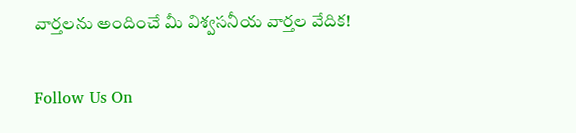వార్తలను అందించే మీ విశ్వసనీయ వార్తల వేదిక!

Follow Us On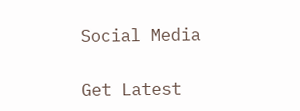Social Media

Get Latest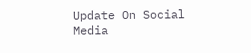Update On Social Media